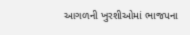આગળની ખુરશીઓમાં ભાજપના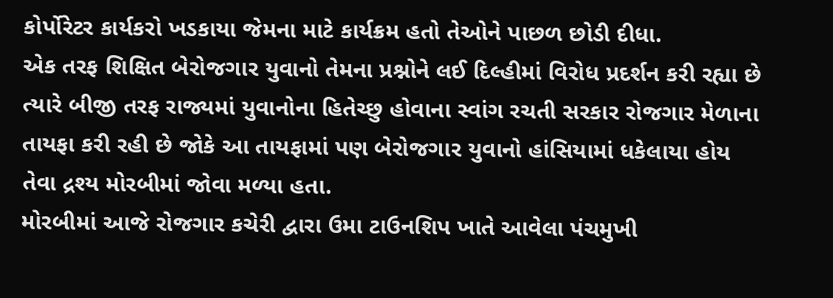કોર્પોરેટર કાર્યકરો ખડકાયા જેમના માટે કાર્યક્રમ હતો તેઓને પાછળ છોડી દીધા.
એક તરફ શિક્ષિત બેરોજગાર યુવાનો તેમના પ્રશ્નોને લઈ દિલ્હીમાં વિરોધ પ્રદર્શન કરી રહ્યા છે ત્યારે બીજી તરફ રાજ્યમાં યુવાનોના હિતેચ્છુ હોવાના સ્વાંગ રચતી સરકાર રોજગાર મેળાના તાયફા કરી રહી છે જોકે આ તાયફામાં પણ બેરોજગાર યુવાનો હાંસિયામાં ધકેલાયા હોય તેવા દ્રશ્ય મોરબીમાં જોવા મળ્યા હતા.
મોરબીમાં આજે રોજગાર કચેરી દ્વારા ઉમા ટાઉનશિપ ખાતે આવેલા પંચમુખી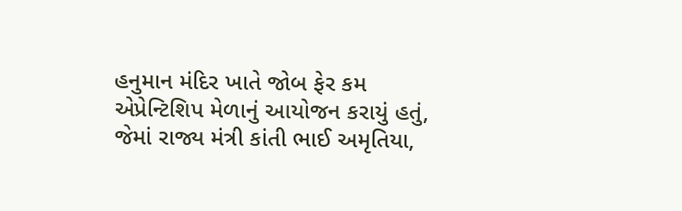હનુમાન મંદિર ખાતે જોબ ફેર કમ એપ્રેન્ટિશિપ મેળાનું આયોજન કરાયું હતું, જેમાં રાજ્ય મંત્રી કાંતી ભાઈ અમૃતિયા,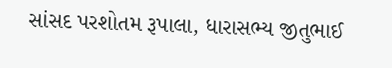સાંસદ પરશોતમ રૂપાલા, ધારાસભ્ય જીતુભાઈ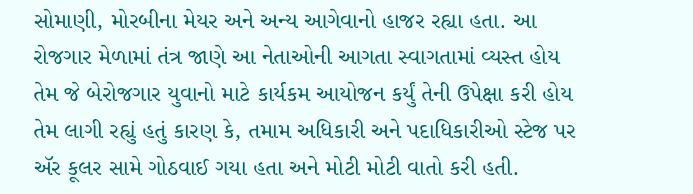સોમાણી, મોરબીના મેયર અને અન્ય આગેવાનો હાજર રહ્યા હતા. આ રોજગાર મેળામાં તંત્ર જાણે આ નેતાઓની આગતા સ્વાગતામાં વ્યસ્ત હોય તેમ જે બેરોજગાર યુવાનો માટે કાર્યકમ આયોજન કર્યું તેની ઉપેક્ષા કરી હોય તેમ લાગી રહ્યું હતું કારણ કે, તમામ અધિકારી અને પદાધિકારીઓ સ્ટેજ પર ઍર કૂલર સામે ગોઠવાઈ ગયા હતા અને મોટી મોટી વાતો કરી હતી.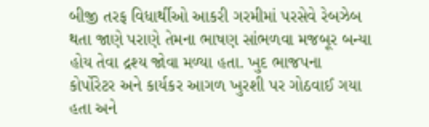બીજી તરફ વિધાર્થીઓ આકરી ગરમીમાં પરસેવે રેબઝેબ થતા જાણે પરાણે તેમના ભાષણ સાંભળવા મજબૂર બન્યા હોય તેવા દ્રશ્ય જોવા મળ્યા હતા. ખુદ ભાજપના કોર્પોરેટર અને કાર્યકર આગળ ખુરશી પર ગોઠવાઈ ગયા હતા અને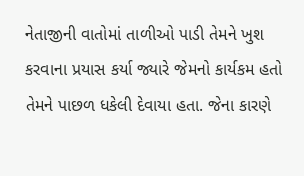નેતાજીની વાતોમાં તાળીઓ પાડી તેમને ખુશ કરવાના પ્રયાસ કર્યા જ્યારે જેમનો કાર્યકમ હતો તેમને પાછળ ધકેલી દેવાયા હતા. જેના કારણે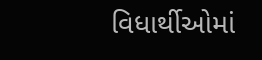વિધાર્થીઓમાં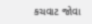કચવાટ જોવા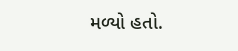મળ્યો હતો.